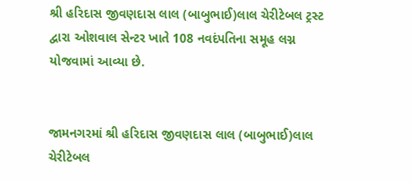શ્રી હરિદાસ જીવણદાસ લાલ (બાબુભાઈ)લાલ ચેરીટેબલ ટ્રસ્ટ દ્વારા ઓશવાલ સેન્ટર ખાતે 108 નવદંપતિના સમૂહ લગ્ન યોજવામાં આવ્યા છે.


જામનગરમાં શ્રી હરિદાસ જીવણદાસ લાલ (બાબુભાઈ)લાલ ચેરીટેબલ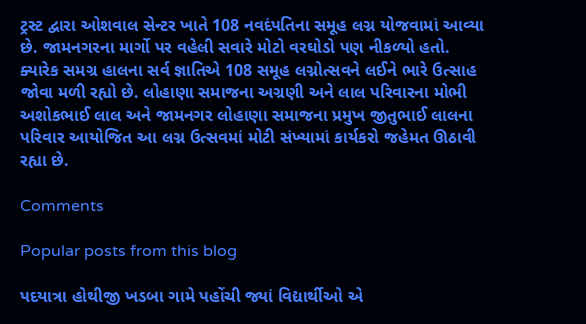ટ્રસ્ટ દ્વારા ઓશવાલ સેન્ટર ખાતે 108 નવદંપતિના સમૂહ લગ્ન યોજવામાં આવ્યા છે. જામનગરના માર્ગો પર વહેલી સવારે મોટો વરઘોડો પણ નીકળ્યો હતો. ક્યારેક સમગ્ર હાલના સર્વ જ્ઞાતિએ 108 સમૂહ લગ્નોત્સવને લઈને ભારે ઉત્સાહ જોવા મળી રહ્યો છે. લોહાણા સમાજના અગ્રણી અને લાલ પરિવારના મોભી અશોકભાઈ લાલ અને જામનગર લોહાણા સમાજના પ્રમુખ જીતુભાઈ લાલના પરિવાર આયોજિત આ લગ્ન ઉત્સવમાં મોટી સંખ્યામાં કાર્યકરો જહેમત ઊઠાવી રહ્યા છે.

Comments

Popular posts from this blog

પદયાત્રા હોથીજી ખડબા ગામે પહોંચી જ્યાં વિદ્યાર્થીઓ એ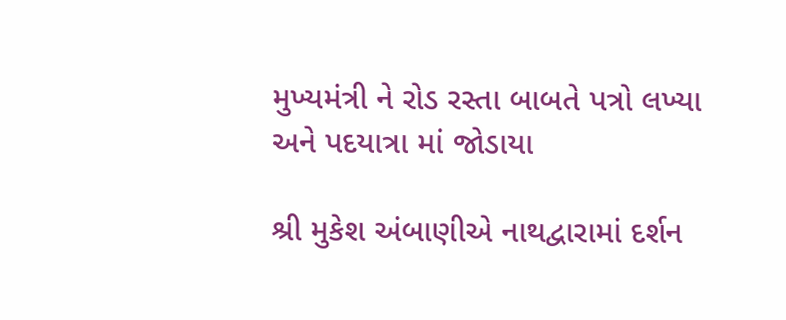મુખ્યમંત્રી ને રોડ રસ્તા બાબતે પત્રો લખ્યા અને પદયાત્રા માં જોડાયા

શ્રી મુકેશ અંબાણીએ નાથદ્વારામાં દર્શન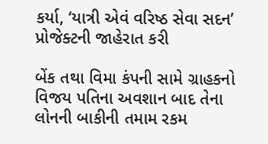કર્યા, ‘યાત્રી એવં વરિષ્ઠ સેવા સદન’ પ્રોજેક્ટની જાહેરાત કરી

બેંક તથા વિમા કંપની સામે ગ્રાહકનો વિજય પતિના અવશાન બાદ તેના લોનની બાકીની તમામ રકમ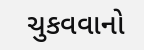ચુકવવાનો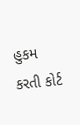હુકમ કરતી કોર્ટ